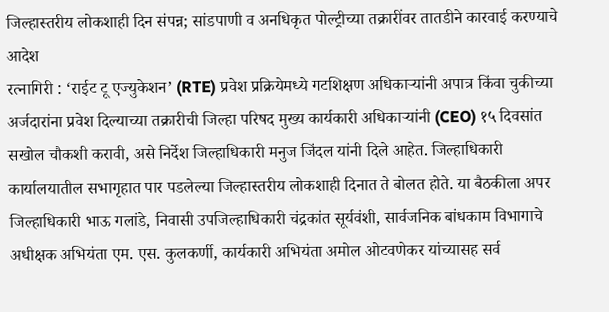जिल्हास्तरीय लोकशाही दिन संपन्न; सांडपाणी व अनधिकृत पोल्ट्रीच्या तक्रारींवर तातडीने कारवाई करण्याचे आदेश
रत्नागिरी : ‘राईट टू एज्युकेशन’ (RTE) प्रवेश प्रक्रियेमध्ये गटशिक्षण अधिकाऱ्यांनी अपात्र किंवा चुकीच्या अर्जदारांना प्रवेश दिल्याच्या तक्रारीची जिल्हा परिषद मुख्य कार्यकारी अधिकाऱ्यांनी (CEO) १५ दिवसांत सखोल चौकशी करावी, असे निर्देश जिल्हाधिकारी मनुज जिंदल यांनी दिले आहेत. जिल्हाधिकारी कार्यालयातील सभागृहात पार पडलेल्या जिल्हास्तरीय लोकशाही दिनात ते बोलत होते. या बैठकीला अपर जिल्हाधिकारी भाऊ गलांडे, निवासी उपजिल्हाधिकारी चंद्रकांत सूर्यवंशी, सार्वजनिक बांधकाम विभागाचे अधीक्षक अभियंता एम. एस. कुलकर्णी, कार्यकारी अभियंता अमोल ओटवणेकर यांच्यासह सर्व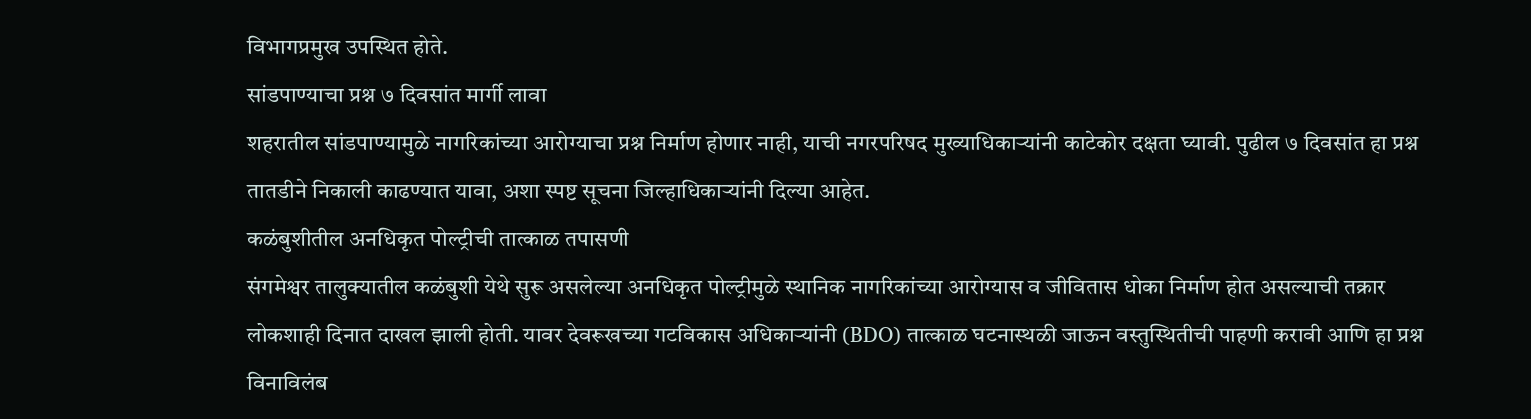विभागप्रमुख उपस्थित होते.
सांडपाण्याचा प्रश्न ७ दिवसांत मार्गी लावा
शहरातील सांडपाण्यामुळे नागरिकांच्या आरोग्याचा प्रश्न निर्माण होणार नाही, याची नगरपरिषद मुख्याधिकाऱ्यांनी काटेकोर दक्षता घ्यावी. पुढील ७ दिवसांत हा प्रश्न तातडीने निकाली काढण्यात यावा, अशा स्पष्ट सूचना जिल्हाधिकाऱ्यांनी दिल्या आहेत.
कळंबुशीतील अनधिकृत पोल्ट्रीची तात्काळ तपासणी
संगमेश्वर तालुक्यातील कळंबुशी येथे सुरू असलेल्या अनधिकृत पोल्ट्रीमुळे स्थानिक नागरिकांच्या आरोग्यास व जीवितास धोका निर्माण होत असल्याची तक्रार लोकशाही दिनात दाखल झाली होती. यावर देवरूखच्या गटविकास अधिकाऱ्यांनी (BDO) तात्काळ घटनास्थळी जाऊन वस्तुस्थितीची पाहणी करावी आणि हा प्रश्न विनाविलंब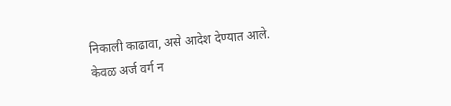निकाली काढावा, असे आदेश देण्यात आले.
केवळ अर्ज वर्ग न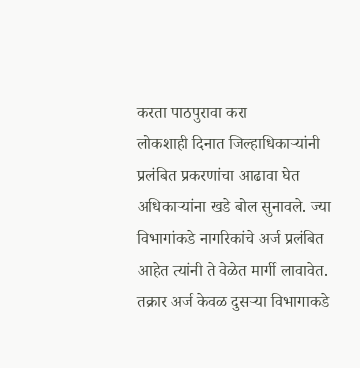करता पाठपुरावा करा
लोकशाही दिनात जिल्हाधिकाऱ्यांनी प्रलंबित प्रकरणांचा आढावा घेत अधिकाऱ्यांना खडे बोल सुनावले. ज्या विभागांकडे नागरिकांचे अर्ज प्रलंबित आहेत त्यांनी ते वेळेत मार्गी लावावेत. तक्रार अर्ज केवळ दुसऱ्या विभागाकडे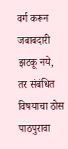वर्ग करून जबाबदारी झटकू नये, तर संबंधित विषयाचा ठोस पाठपुरावा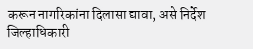करून नागरिकांना दिलासा द्यावा, असे निर्देश जिल्हाधिकारी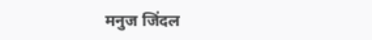मनुज जिंदल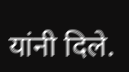यांनी दिले.